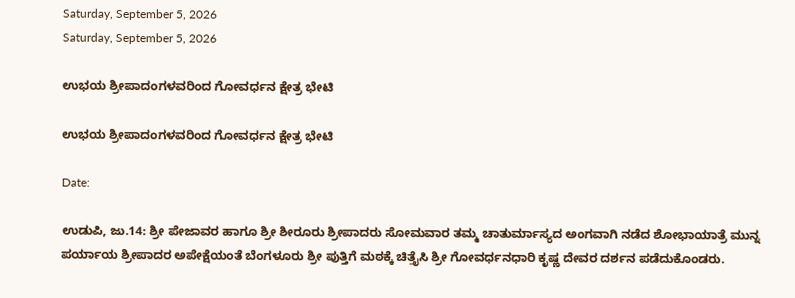Saturday, September 5, 2026
Saturday, September 5, 2026

ಉಭಯ ಶ್ರೀಪಾದಂಗಳವರಿಂದ ಗೋವರ್ಧನ ಕ್ಷೇತ್ರ ಭೇಟಿ

ಉಭಯ ಶ್ರೀಪಾದಂಗಳವರಿಂದ ಗೋವರ್ಧನ ಕ್ಷೇತ್ರ ಭೇಟಿ

Date:

ಉಡುಪಿ, ಜು.14: ಶ್ರೀ ಪೇಜಾವರ ಹಾಗೂ ಶ್ರೀ ಶೀರೂರು ಶ್ರೀಪಾದರು ಸೋಮವಾರ ತಮ್ಮ ಚಾತುರ್ಮಾಸ್ಯದ ಅಂಗವಾಗಿ ನಡೆದ ಶೋಭಾಯಾತ್ರೆ ಮುನ್ನ ಪರ್ಯಾಯ ಶ್ರೀಪಾದರ ಅಪೇಕ್ಷೆಯಂತೆ ಬೆಂಗಳೂರು ಶ್ರೀ ಪುತ್ತಿಗೆ ಮಠಕ್ಕೆ ಚಿತ್ತೈಸಿ ಶ್ರೀ ಗೋವರ್ಧನಧಾರಿ ಕೃಷ್ಣ ದೇವರ ದರ್ಶನ ಪಡೆದುಕೊಂಡರು.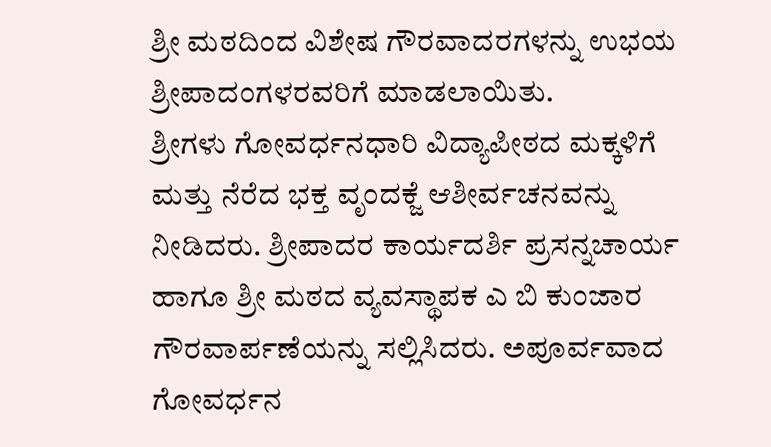ಶ್ರೀ ಮಠದಿಂದ ವಿಶೇಷ ಗೌರವಾದರಗಳನ್ನು ಉಭಯ ಶ್ರೀಪಾದಂಗಳರವರಿಗೆ ಮಾಡಲಾಯಿತು.
ಶ್ರೀಗಳು ಗೋವರ್ಧನಧಾರಿ ವಿದ್ಯಾಪೀಠದ ಮಕ್ಕಳಿಗೆ ಮತ್ತು ನೆರೆದ ಭಕ್ತ ವೃಂದಕ್ಜೆ ಆಶೀರ್ವಚನವನ್ನು ನೀಡಿದರು. ಶ್ರೀಪಾದರ ಕಾರ್ಯದರ್ಶಿ ಪ್ರಸನ್ನಚಾರ್ಯ ಹಾಗೂ ಶ್ರೀ ಮಠದ ವ್ಯವಸ್ಥಾಪಕ ಎ ಬಿ ಕುಂಜಾರ ಗೌರವಾರ್ಪಣೆಯನ್ನು ಸಲ್ಲಿಸಿದರು. ಅಪೂರ್ವವಾದ ಗೋವರ್ಧನ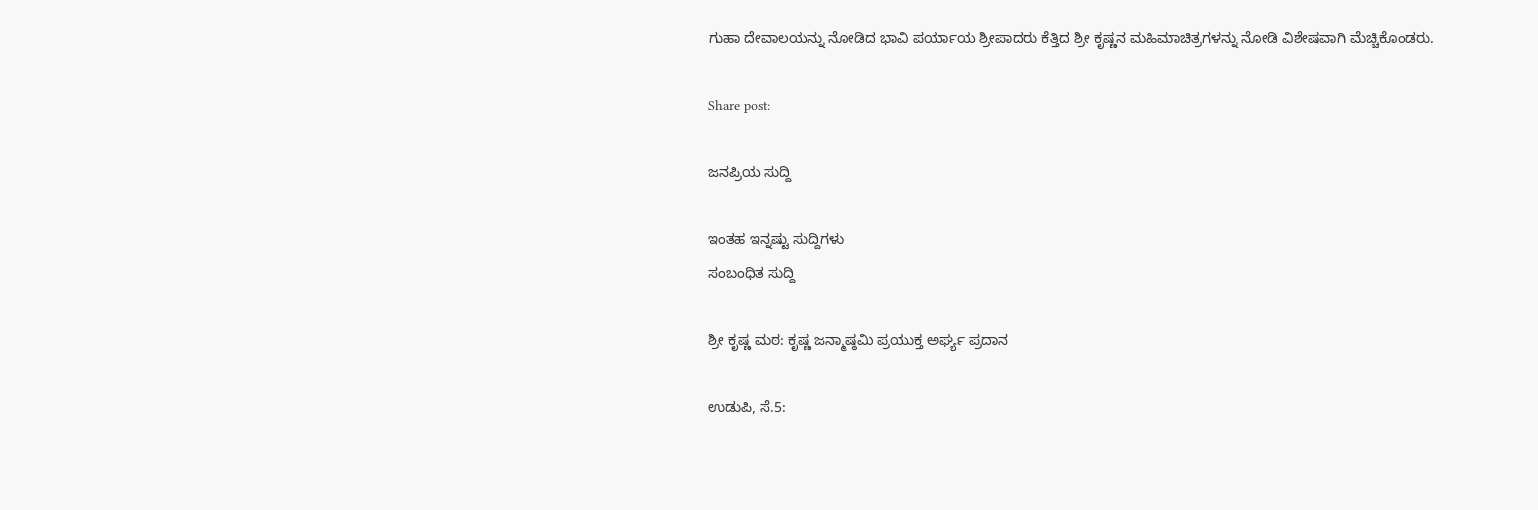ಗುಹಾ ದೇವಾಲಯನ್ನು ನೋಡಿದ ಭಾವಿ ಪರ್ಯಾಯ ಶ್ರೀಪಾದರು ಕೆತ್ತಿದ ಶ್ರೀ ಕೃಷ್ಣನ ಮಹಿಮಾಚಿತ್ರಗಳನ್ನು ನೋಡಿ ವಿಶೇಷವಾಗಿ ಮೆಚ್ಚಿಕೊಂಡರು.

Share post:

ಜನಪ್ರಿಯ ಸುದ್ದಿ

ಇಂತಹ ಇನ್ನಷ್ಟು ಸುದ್ದಿಗಳು
ಸಂಬಂಧಿತ ಸುದ್ದಿ

ಶ್ರೀ ಕೃಷ್ಣ ಮಠ: ಕೃಷ್ಣ ಜನ್ಮಾಷ್ಠಮಿ ಪ್ರಯುಕ್ತ ಅರ್ಘ್ಯ ಪ್ರದಾನ

ಉಡುಪಿ, ಸೆ.5: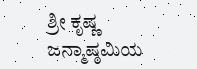ಶ್ರೀ ಕೃಷ್ಣ ಜನ್ಮಾಷ್ಠಮಿಯ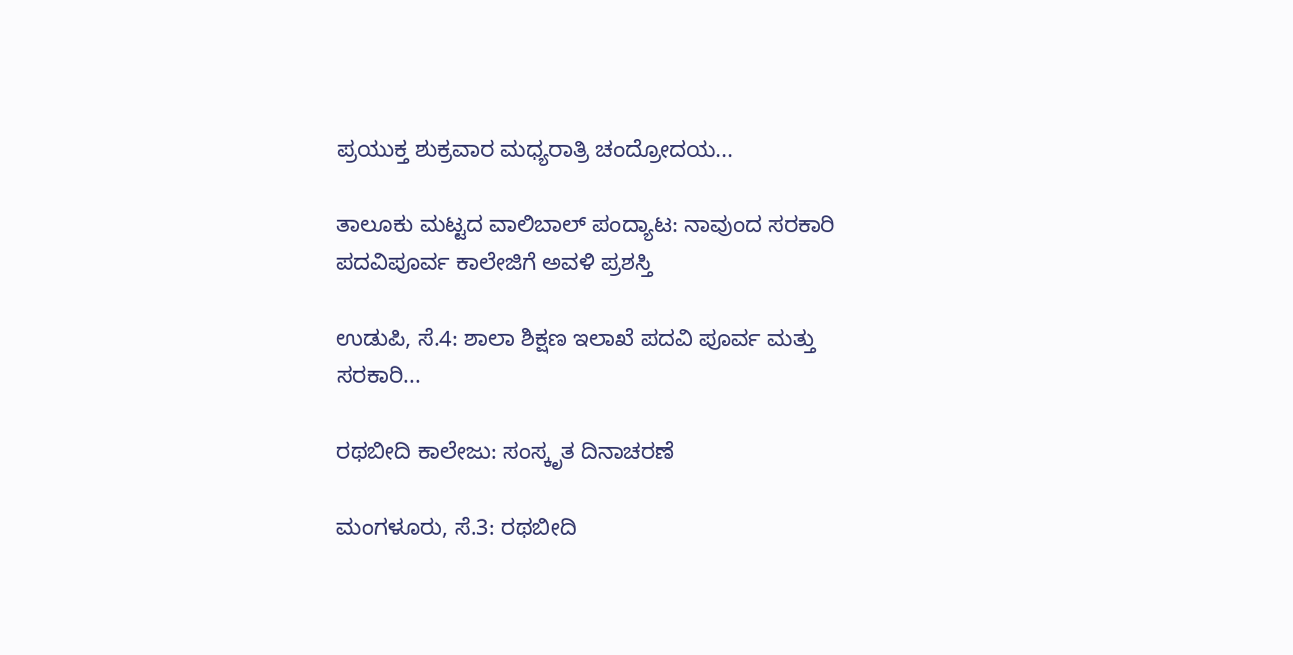ಪ್ರಯುಕ್ತ ಶುಕ್ರವಾರ ಮಧ್ಯರಾತ್ರಿ ಚಂದ್ರೋದಯ...

ತಾಲೂಕು ಮಟ್ಟದ ವಾಲಿಬಾಲ್ ಪಂದ್ಯಾಟ: ನಾವುಂದ ಸರಕಾರಿ ಪದವಿಪೂರ್ವ ಕಾಲೇಜಿಗೆ ಅವಳಿ ಪ್ರಶಸ್ತಿ

ಉಡುಪಿ, ಸೆ.4: ಶಾಲಾ ಶಿಕ್ಷಣ ಇಲಾಖೆ ಪದವಿ ಪೂರ್ವ ಮತ್ತು ಸರಕಾರಿ...

ರಥಬೀದಿ ಕಾಲೇಜು: ಸಂಸ್ಕೃತ ದಿನಾಚರಣೆ

ಮಂಗಳೂರು, ಸೆ.3: ರಥಬೀದಿ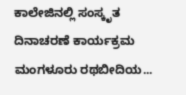ಕಾಲೇಜಿನಲ್ಲಿ ಸಂಸ್ಕೃತ ದಿನಾಚರಣೆ ಕಾರ್ಯಕ್ರಮ ಮಂಗಳೂರು ರಥಬೀದಿಯ...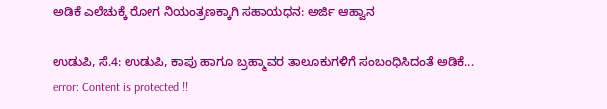ಅಡಿಕೆ ಎಲೆಚುಕ್ಕೆ ರೋಗ ನಿಯಂತ್ರಣಕ್ಕಾಗಿ ಸಹಾಯಧನ: ಅರ್ಜಿ ಆಹ್ವಾನ

ಉಡುಪಿ, ಸೆ.4: ಉಡುಪಿ, ಕಾಪು ಹಾಗೂ ಬ್ರಹ್ಮಾವರ ತಾಲೂಕುಗಳಿಗೆ ಸಂಬಂಧಿಸಿದಂತೆ ಅಡಿಕೆ...
error: Content is protected !!